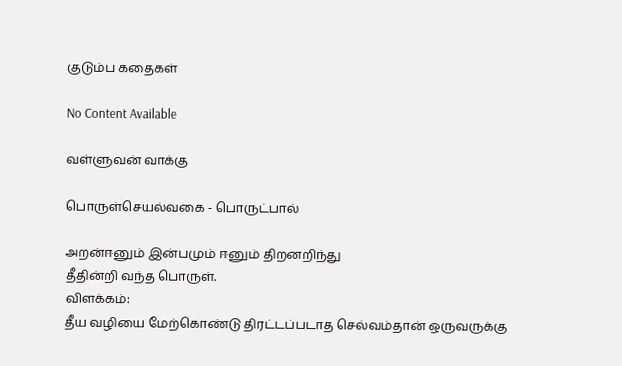குடும்ப கதைகள்

No Content Available

வள்ளுவன் வாக்கு

பொருள்செயல்வகை - பொருட்பால்

அறன்ஈனும் இன்பமும் ஈனும் திறனறிந்து
தீதின்றி வந்த பொருள்.
விளக்கம்:
தீய வழியை மேற்கொண்டு திரட்டப்படாத செல்வம்தான் ஒருவருக்கு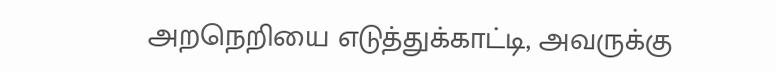அறநெறியை எடுத்துக்காட்டி, அவருக்கு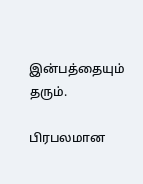இன்பத்தையும் தரும்.

பிரபலமான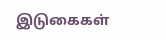இடுகைகள்